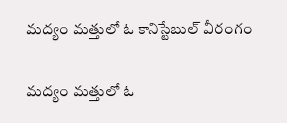మ‌ద్యం మ‌త్తులో ఓ కానిస్టేబుల్ వీరంగం

మ‌ద్యం మ‌త్తులో ఓ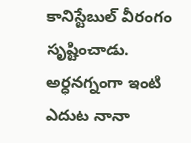కానిస్టేబుల్ వీరంగం సృష్టించాడు. అర్ధ‌న‌గ్నంగా ఇంటి ఎదుట నానా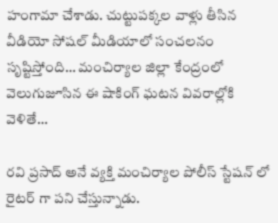హంగామా చేశాడు. చుట్టుప‌క్క‌ల వాళ్లు తీసిన వీడియో సోష‌ల్ మీడియాలో సంచ‌ల‌నం సృష్టిస్తోంది… మంచిర్యాల జిల్లా కేంద్రంలో వెలుగుజూసిన ఈ షాకింగ్ ఘటన వివ‌రాల్లోకి వెళితే…

రవి ప్రసాద్ అనే వ్య‌క్తి మంచిర్యాల పోలీస్ స్టేషన్ లో రైటర్ గా పని చేస్తున్నాడు.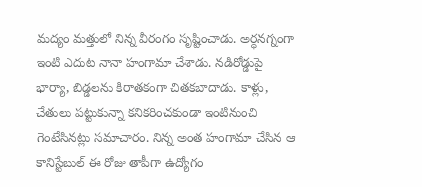మ‌ద్యం మ‌త్తులో నిన్న వీరంగం సృష్టించాడు. అర్ధనగ్నంగా ఇంటి ఎదుట నానా హంగామా చేశాడు. నడిరోడ్డుపై భార్యా, బిడ్డలను కిరాతకంగా చితకబాదాడు. కాళ్లు, చేతులు పట్టుకున్నా కనికరించకుండా ఇంటినుంచి గెంటేసిన‌ట్లు స‌మాచారం. నిన్న అంత హంగామా చేసిన ఆ కానిస్టేబుల్ ఈ రోజు తాపీగా ఉద్యోగం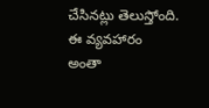చేసిన‌ట్లు తెలుస్తోంది. ఈ వ్య‌వ‌హారం అంతా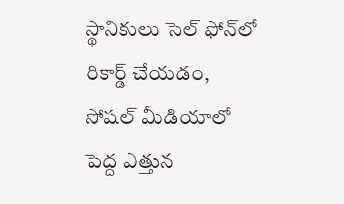స్థానికులు సెల్‌ ఫోన్‌లో రికార్డ్ చేయ‌డం, సోష‌ల్ మీడియాలో పెద్ద ఎత్తున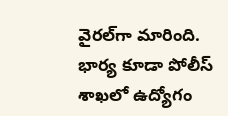వైర‌ల్‌గా మారింది. భార్య కూడా పోలీస్ శాఖలో ఉద్యోగం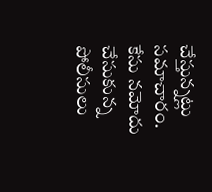చేస్తున్నట్లు సమాచారం. కేసు నమోదు చేసుకున్న పోలీసులు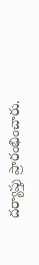దర్యాప్తు ప్రారంభించారు.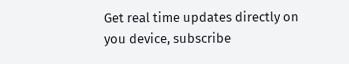Get real time updates directly on you device, subscribe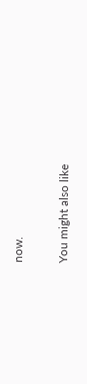now.

You might also like